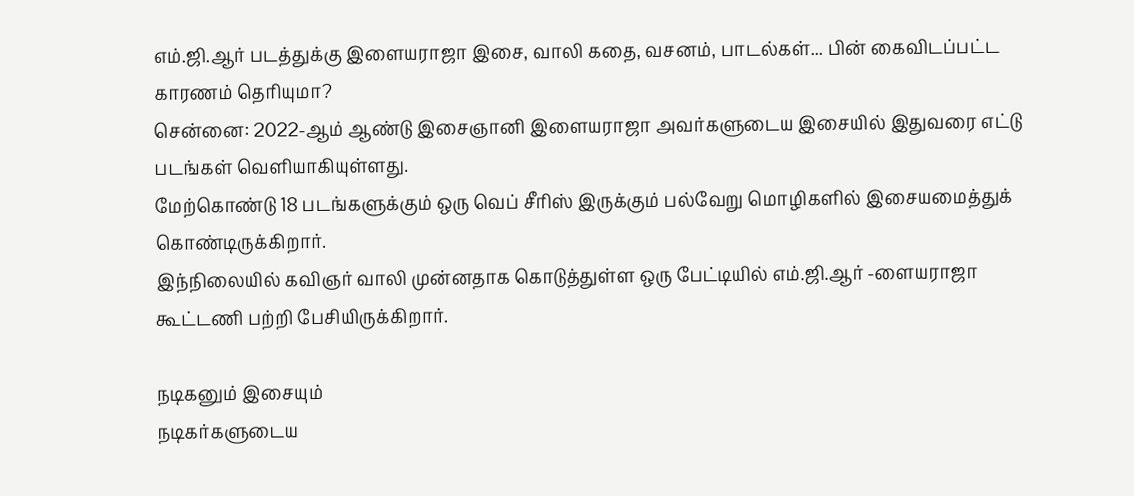எம்.ஜி.ஆர் படத்துக்கு இளையராஜா இசை, வாலி கதை, வசனம், பாடல்கள்... பின் கைவிடப்பட்ட காரணம் தெரியுமா?
சென்னை: 2022-ஆம் ஆண்டு இசைஞானி இளையராஜா அவர்களுடைய இசையில் இதுவரை எட்டு படங்கள் வெளியாகியுள்ளது.
மேற்கொண்டு 18 படங்களுக்கும் ஒரு வெப் சீரிஸ் இருக்கும் பல்வேறு மொழிகளில் இசையமைத்துக் கொண்டிருக்கிறார்.
இந்நிலையில் கவிஞர் வாலி முன்னதாக கொடுத்துள்ள ஒரு பேட்டியில் எம்.ஜி.ஆர் -ளையராஜா கூட்டணி பற்றி பேசியிருக்கிறார்.

நடிகனும் இசையும்
நடிகர்களுடைய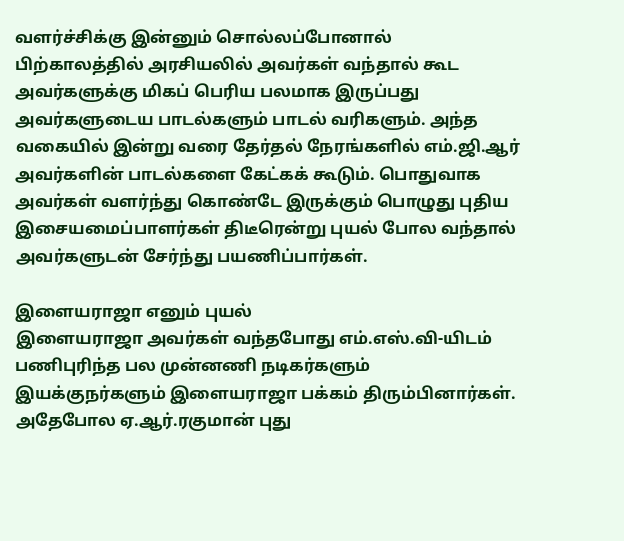வளர்ச்சிக்கு இன்னும் சொல்லப்போனால் பிற்காலத்தில் அரசியலில் அவர்கள் வந்தால் கூட அவர்களுக்கு மிகப் பெரிய பலமாக இருப்பது அவர்களுடைய பாடல்களும் பாடல் வரிகளும். அந்த வகையில் இன்று வரை தேர்தல் நேரங்களில் எம்.ஜி.ஆர் அவர்களின் பாடல்களை கேட்கக் கூடும். பொதுவாக அவர்கள் வளர்ந்து கொண்டே இருக்கும் பொழுது புதிய இசையமைப்பாளர்கள் திடீரென்று புயல் போல வந்தால் அவர்களுடன் சேர்ந்து பயணிப்பார்கள்.

இளையராஜா எனும் புயல்
இளையராஜா அவர்கள் வந்தபோது எம்.எஸ்.வி-யிடம் பணிபுரிந்த பல முன்னணி நடிகர்களும் இயக்குநர்களும் இளையராஜா பக்கம் திரும்பினார்கள். அதேபோல ஏ.ஆர்.ரகுமான் புது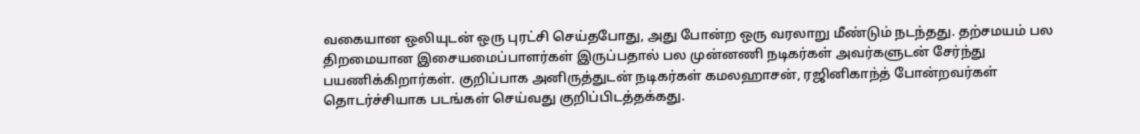வகையான ஒலியுடன் ஒரு புரட்சி செய்தபோது, அது போன்ற ஒரு வரலாறு மீண்டும் நடந்தது. தற்சமயம் பல திறமையான இசையமைப்பாளர்கள் இருப்பதால் பல முன்னணி நடிகர்கள் அவர்களுடன் சேர்ந்து பயணிக்கிறார்கள். குறிப்பாக அனிருத்துடன் நடிகர்கள் கமலஹாசன், ரஜினிகாந்த் போன்றவர்கள் தொடர்ச்சியாக படங்கள் செய்வது குறிப்பிடத்தக்கது.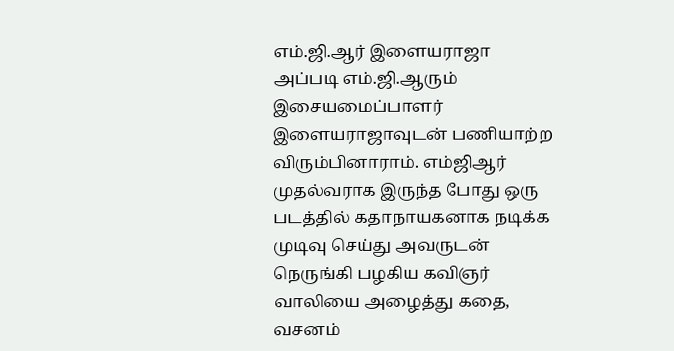எம்.ஜி.ஆர் இளையராஜா
அப்படி எம்.ஜி.ஆரும் இசையமைப்பாளர் இளையராஜாவுடன் பணியாற்ற விரும்பினாராம். எம்ஜிஆர் முதல்வராக இருந்த போது ஒரு படத்தில் கதாநாயகனாக நடிக்க முடிவு செய்து அவருடன் நெருங்கி பழகிய கவிஞர் வாலியை அழைத்து கதை, வசனம்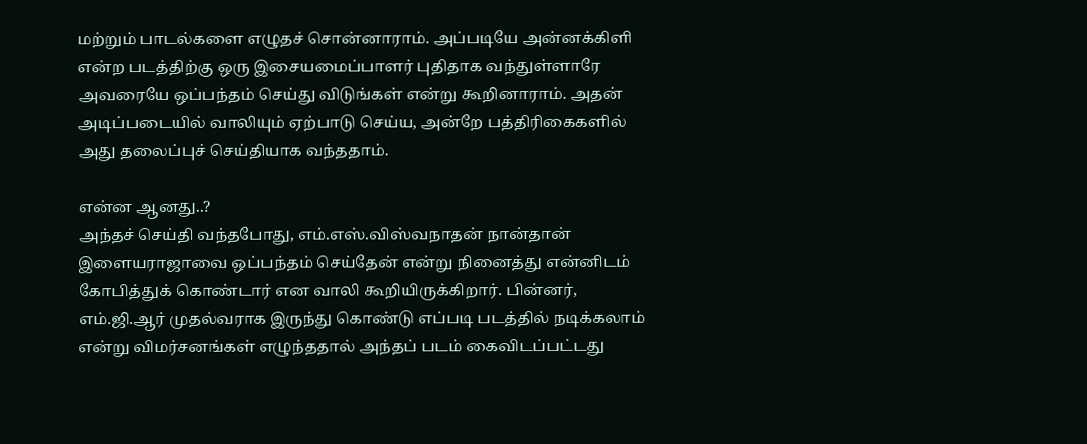மற்றும் பாடல்களை எழுதச் சொன்னாராம். அப்படியே அன்னக்கிளி என்ற படத்திற்கு ஒரு இசையமைப்பாளர் புதிதாக வந்துள்ளாரே அவரையே ஒப்பந்தம் செய்து விடுங்கள் என்று கூறினாராம். அதன் அடிப்படையில் வாலியும் ஏற்பாடு செய்ய, அன்றே பத்திரிகைகளில் அது தலைப்புச் செய்தியாக வந்ததாம்.

என்ன ஆனது..?
அந்தச் செய்தி வந்தபோது, எம்.எஸ்.விஸ்வநாதன் நான்தான் இளையராஜாவை ஒப்பந்தம் செய்தேன் என்று நினைத்து என்னிடம் கோபித்துக் கொண்டார் என வாலி கூறியிருக்கிறார். பின்னர், எம்.ஜி.ஆர் முதல்வராக இருந்து கொண்டு எப்படி படத்தில் நடிக்கலாம் என்று விமர்சனங்கள் எழுந்ததால் அந்தப் படம் கைவிடப்பட்டது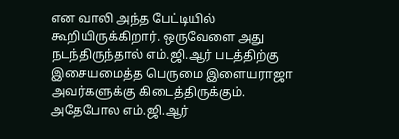என வாலி அந்த பேட்டியில் கூறியிருக்கிறார். ஒருவேளை அது நடந்திருந்தால் எம்.ஜி.ஆர் படத்திற்கு இசையமைத்த பெருமை இளையராஜா அவர்களுக்கு கிடைத்திருக்கும். அதேபோல எம்.ஜி.ஆர்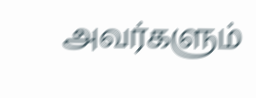அவர்களும்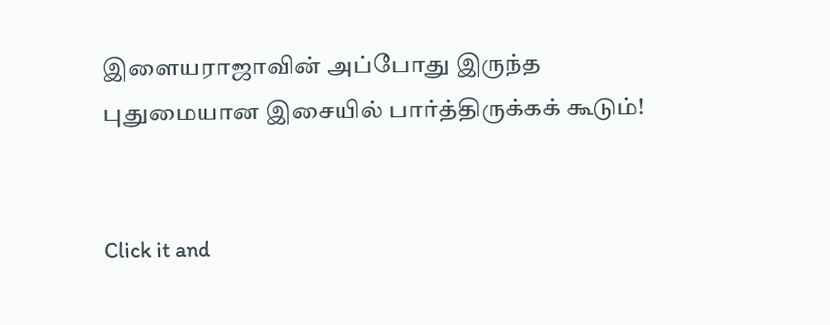இளையராஜாவின் அப்போது இருந்த புதுமையான இசையில் பார்த்திருக்கக் கூடும்!


Click it and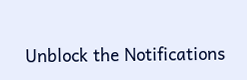Unblock the Notifications